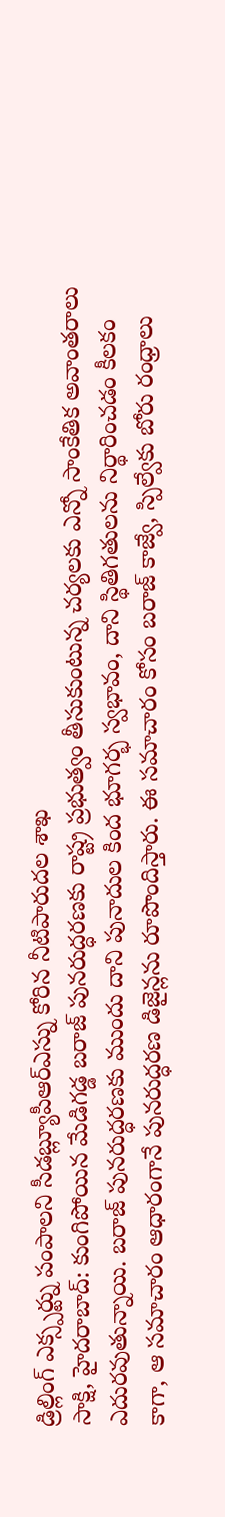డ్రిల్లింగ్ ఎక్స్పర్ట్ను పంపాలని సీడబ్ల్యూపీఆర్ఎస్ను కోరిన నీటిపారుదల శాఖ
సాక్షి, హైదరాబాద్: కుంగిపోయిన మేడిగడ్డ బరాజ్ పునరుద్ధరణకు రాష్ట్ర ప్రభుత్వం తీసుకుంటున్న చర్యలకు ఎన్నో సాంకేతిక అవాంతరాలు ఎదురవుతున్నాయి. బరాజ్ పునరుద్ధరణకు ముందు దాని పునాదుల కింద భూగర్భ స్వభావం, దాని స్థితిగతులను నిర్థారించడం కీలకం కాగా, ఆ సమాచారం ఆధారంగానే పునరుద్ధరణ డిజైన్లను రూపొందిస్తారు. ఈ సమాచారం కోసం బరాజ్ కాజ్వే, స్పిల్వేకు బోరు రంధ్రాలు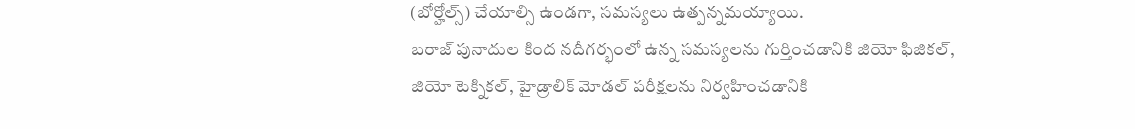(బోర్హోల్స్) చేయాల్సి ఉండగా, సమస్యలు ఉత్పన్నమయ్యాయి.
బరాజ్ పునాదుల కింద నదీగర్భంలో ఉన్న సమస్యలను గుర్తించడానికి జియో ఫిజికల్, జియో టెక్నికల్, హైడ్రాలిక్ మోడల్ పరీక్షలను నిర్వహించడానికి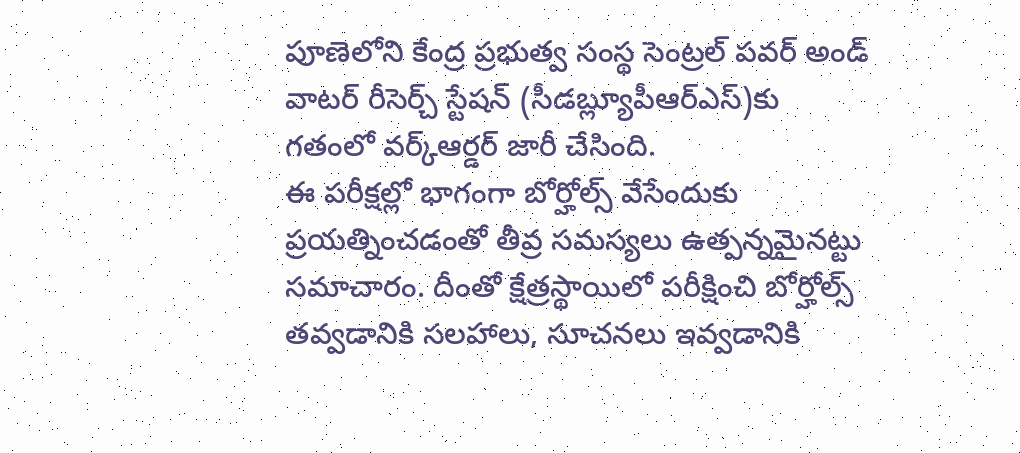పూణెలోని కేంద్ర ప్రభుత్వ సంస్థ సెంట్రల్ పవర్ అండ్ వాటర్ రీసెర్చ్ స్టేషన్ (సీడబ్ల్యూపీఆర్ఎస్)కు గతంలో వర్క్ఆర్డర్ జారీ చేసింది.
ఈ పరీక్షల్లో భాగంగా బోర్హోల్స్ వేసేందుకు ప్రయత్నించడంతో తీవ్ర సమస్యలు ఉత్పన్నమైనట్టు సమాచారం. దీంతో క్షేత్రస్థాయిలో పరీక్షించి బోర్హోల్స్ తవ్వడానికి సలహాలు, సూచనలు ఇవ్వడానికి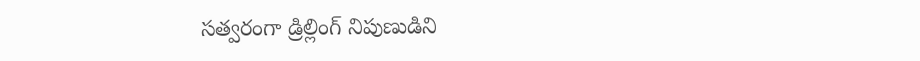సత్వరంగా డ్రిల్లింగ్ నిపుణుడిని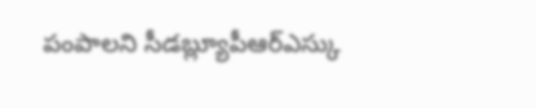పంపాలని సీడబ్ల్యూపీఆర్ఎస్కు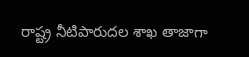రాష్ట్ర నీటిపారుదల శాఖ తాజాగా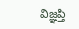విజ్ఞప్తి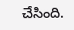చేసింది.